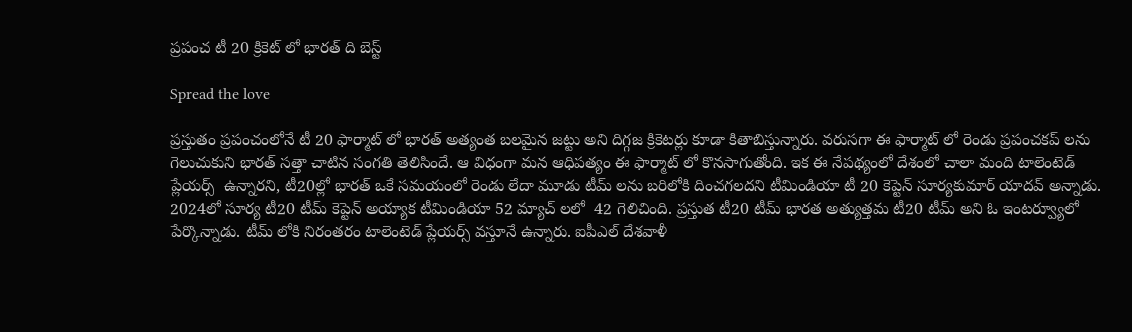ప్రపంచ టీ 20 క్రికెట్ లో భారత్ ది బెస్ట్

Spread the love

ప్రస్తుతం ప్రపంచంలోనే టీ 20 ఫార్మాట్ లో భారత్ అత్యంత బలమైన జట్టు అని దిగ్గజ క్రికెటర్లు కూడా కితాబిస్తున్నారు. వరుసగా ఈ ఫార్మాట్ లో రెండు ప్రపంచకప్ లను గెలుచుకుని భారత్ సత్తా చాటిన సంగతి తెలిసిందే. ఆ విధంగా మన ఆధిపత్యం ఈ ఫార్మాట్ లో కొనసాగుతోంది. ఇక ఈ నేపథ్యంలో దేశంలో చాలా మంది టాలెంటెడ్ ప్లేయర్స్  ఉన్నారని, టీ20ల్లో భారత్ ఒకే సమయంలో రెండు లేదా మూడు టీమ్ లను బరిలోకి దించగలదని టీమిండియా టీ 20 కెప్టెన్ సూర్యకుమార్ యాదవ్ అన్నాడు. 2024లో సూర్య టీ20 టీమ్ కెప్టెన్ అయ్యాక టీమిండియా 52 మ్యాచ్ లలో  42 గెలిచింది. ప్రస్తుత టీ20 టీమ్ భారత అత్యుత్తమ టీ20 టీమ్ అని ఓ ఇంటర్వ్యూలో పేర్కొన్నాడు. టీమ్ లోకి నిరంతరం టాలెంటెడ్ ప్లేయర్స్ వస్తూనే ఉన్నారు. ఐపీఎల్ దేశవాళీ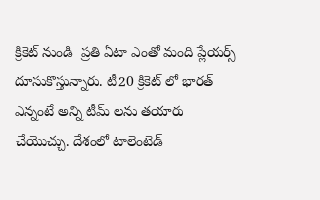క్రికెట్ నుండి  ప్రతి ఏటా ఎంతో మంది ప్లేయర్స్  దూసుకొస్తున్నారు. టీ20 క్రికెట్ లో భారత్ ఎన్నంటే అన్ని టీమ్ లను తయారు చేయొచ్చు. దేశంలో టాలెంటెడ్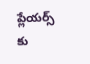ప్లేయర్స్ కు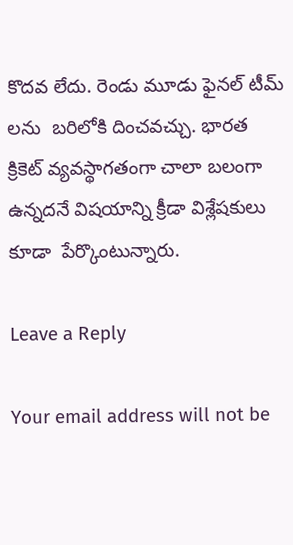కొదవ లేదు. రెండు మూడు ఫైనల్ టీమ్ లను  బరిలోకి దించవచ్చు. భారత క్రికెట్ వ్యవస్థాగతంగా చాలా బలంగా ఉన్నదనే విషయాన్ని క్రీడా విశ్లేషకులు కూడా  పేర్కొంటున్నారు.

Leave a Reply

Your email address will not be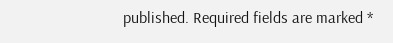published. Required fields are marked *